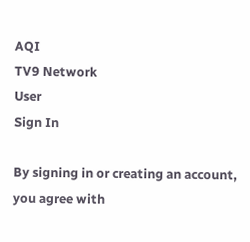AQI
TV9 Network
User
Sign In

By signing in or creating an account, you agree with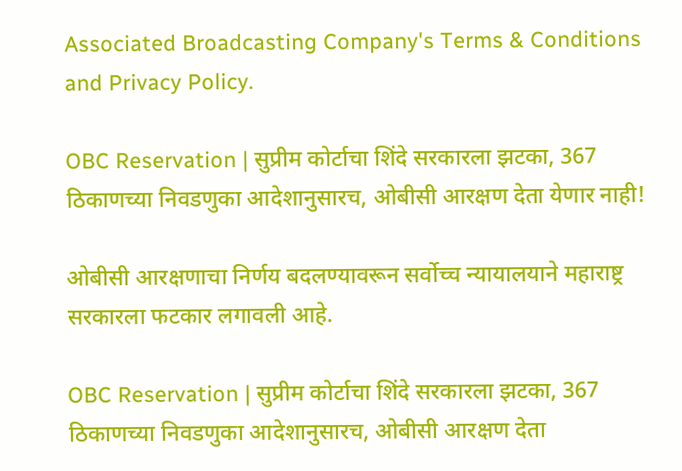Associated Broadcasting Company's Terms & Conditions and Privacy Policy.

OBC Reservation | सुप्रीम कोर्टाचा शिंदे सरकारला झटका, 367 ठिकाणच्या निवडणुका आदेशानुसारच, ओबीसी आरक्षण देता येणार नाही!

ओबीसी आरक्षणाचा निर्णय बदलण्यावरून सर्वोच्च न्यायालयाने महाराष्ट्र सरकारला फटकार लगावली आहे.

OBC Reservation | सुप्रीम कोर्टाचा शिंदे सरकारला झटका, 367 ठिकाणच्या निवडणुका आदेशानुसारच, ओबीसी आरक्षण देता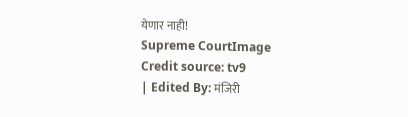येणार नाही!
Supreme CourtImage Credit source: tv9
| Edited By: मंजिरी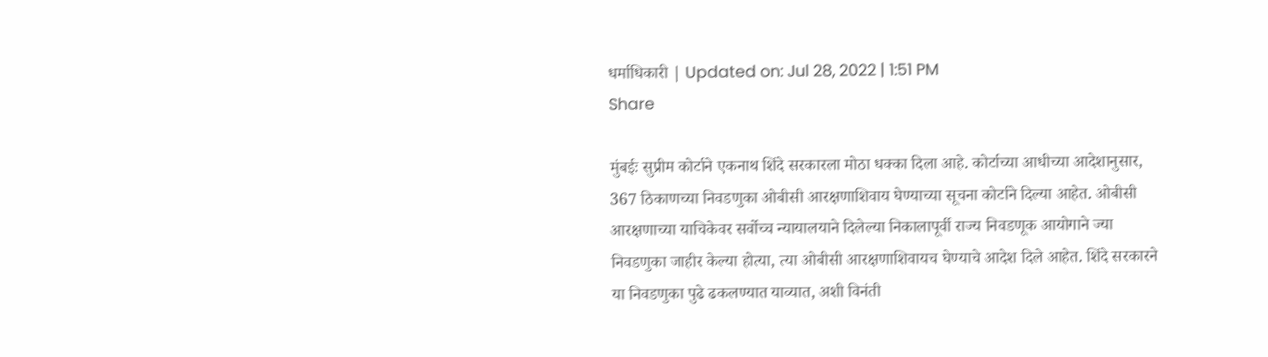धर्माधिकारी | Updated on: Jul 28, 2022 | 1:51 PM
Share

मुंबईः सुप्रीम कोर्टाने एकनाथ शिंदे सरकारला मोठा धक्का दिला आहे. कोर्टाच्या आधीच्या आदेशानुसार, 367 ठिकाणच्या निवडणुका ओबीसी आरक्षणाशिवाय घेण्याच्या सूचना कोर्टाने दिल्या आहेत. ओबीसी आरक्षणाच्या याचिकेवर सर्वोच्च न्यायालयाने दिलेल्या निकालापूर्वी राज्य निवडणूक आयोगाने ज्या निवडणुका जाहीर केल्या होत्या, त्या ओबीसी आरक्षणाशिवायच घेण्याचे आदेश दिले आहेत. शिंदे सरकारने या निवडणुका पुढे ढकलण्यात याव्यात, अशी विनंती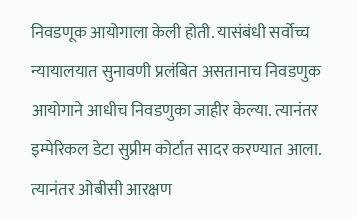निवडणूक आयोगाला केली होती. यासंबंधी सर्वोच्च न्यायालयात सुनावणी प्रलंबित असतानाच निवडणुक आयोगाने आधीच निवडणुका जाहीर केल्या. त्यानंतर इम्पेरिकल डेटा सुप्रीम कोर्टात सादर करण्यात आला. त्यानंतर ओबीसी आरक्षण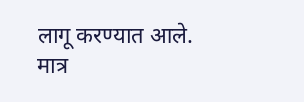लागू करण्यात आले. मात्र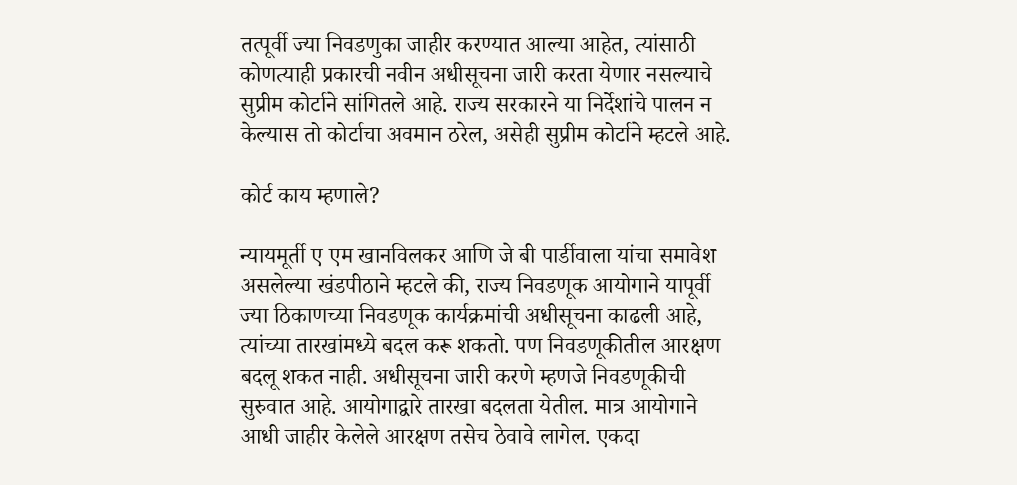तत्पूर्वी ज्या निवडणुका जाहीर करण्यात आल्या आहेत, त्यांसाठी कोणत्याही प्रकारची नवीन अधीसूचना जारी करता येणार नसल्याचे सुप्रीम कोर्टाने सांगितले आहे. राज्य सरकारने या निर्देशांचे पालन न केल्यास तो कोर्टाचा अवमान ठरेल, असेही सुप्रीम कोर्टाने म्हटले आहे.

कोर्ट काय म्हणाले?

न्यायमूर्ती ए एम खानविलकर आणि जे बी पार्डीवाला यांचा समावेश असलेल्या खंडपीठाने म्हटले की, राज्य निवडणूक आयोगाने यापूर्वी ज्या ठिकाणच्या निवडणूक कार्यक्रमांची अधीसूचना काढली आहे, त्यांच्या तारखांमध्ये बदल करू शकतो. पण निवडणूकीतील आरक्षण बदलू शकत नाही. अधीसूचना जारी करणे म्हणजे निवडणूकीची सुरुवात आहे. आयोगाद्वारे तारखा बदलता येतील. मात्र आयोगाने आधी जाहीर केलेले आरक्षण तसेच ठेवावे लागेल. एकदा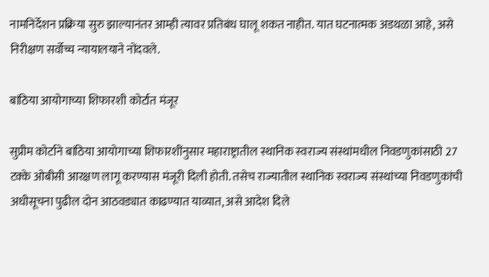नामनिर्देशन प्रक्रिया सुरु झाल्यानंतर आम्ही त्यावर प्रतिबंध घालू शकत नाहीत. यात घटनात्मक अडथळा आहे, असे निरीक्षण सर्वोच्च न्यायालयाने नोंदवले.

बांठिया आयोगाच्या शिफारशी कोर्टात मंजूर

सुप्रीम कोर्टाने बांठिया आयोगाच्या शिफारशींनुसार महाराष्ट्रातील स्थानिक स्वराज्य संस्थांमधील निवडणुकांसाठी 27 टक्के ओबीसी आरक्षण लागू करण्यास मंजूरी दिली होती. तसेच राज्यातील स्थानिक स्वराज्य संस्थांच्या निवडणुकांची अधीसूचना पुढील दोन आठवड्यात काढण्यात याव्यात, असे आदेश दिले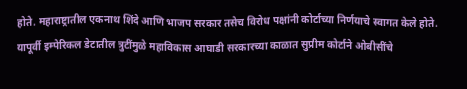होते. महाराष्ट्रातील एकनाथ शिंदे आणि भाजप सरकार तसेच विरोध पक्षांनी कोर्टाच्या निर्णयाचे स्वागत केले होते. यापूर्वी इम्पेरिकल डेटातील त्रुटींमुळे महाविकास आघाडी सरकारच्या काळात सुप्रीम कोर्टाने ओबीसींचे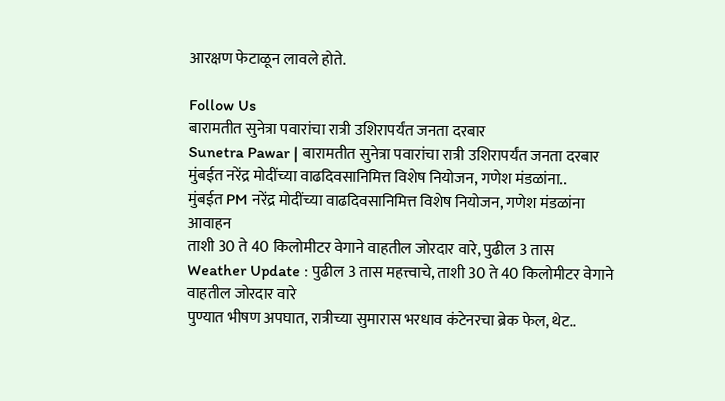आरक्षण फेटाळून लावले होते.

Follow Us
बारामतीत सुनेत्रा पवारांचा रात्री उशिरापर्यंत जनता दरबार
Sunetra Pawar | बारामतीत सुनेत्रा पवारांचा रात्री उशिरापर्यंत जनता दरबार
मुंबईत नरेंद्र मोदींच्या वाढदिवसानिमित्त विशेष नियोजन, गणेश मंडळांना..
मुंबईत PM नरेंद्र मोदींच्या वाढदिवसानिमित्त विशेष नियोजन, गणेश मंडळांना आवाहन
ताशी 30 ते 40 किलोमीटर वेगाने वाहतील जोरदार वारे, पुढील 3 तास
Weather Update : पुढील 3 तास महत्त्वाचे, ताशी 30 ते 40 किलोमीटर वेगाने वाहतील जोरदार वारे
पुण्यात भीषण अपघात, रात्रीच्या सुमारास भरधाव कंटेनरचा ब्रेक फेल, थेट..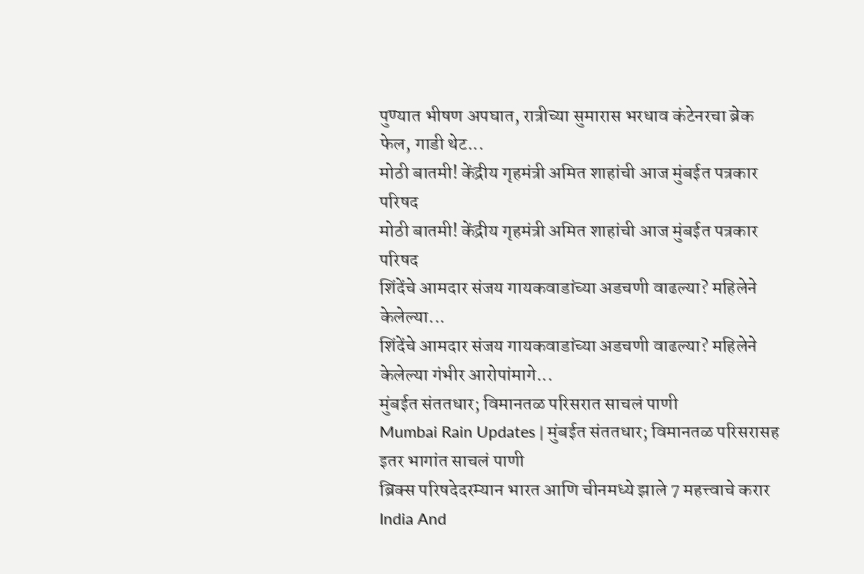पुण्यात भीषण अपघात, रात्रीच्या सुमारास भरधाव कंटेनरचा ब्रेक फेल, गाडी थेट...
मोठी बातमी! केंद्रीय गृहमंत्री अमित शाहांची आज मुंबईत पत्रकार परिषद
मोठी बातमी! केंद्रीय गृहमंत्री अमित शाहांची आज मुंबईत पत्रकार परिषद
शिंदेंचे आमदार संजय गायकवाडांच्या अडचणी वाढल्या? महिलेने केलेल्या...
शिंदेंचे आमदार संजय गायकवाडांच्या अडचणी वाढल्या? महिलेने केलेल्या गंभीर आरोपांमागे...
मुंबईत संततधार; विमानतळ परिसरात साचलं पाणी
Mumbai Rain Updates | मुंबईत संततधार; विमानतळ परिसरासह इतर भागांत साचलं पाणी
ब्रिक्स परिषदेदरम्यान भारत आणि चीनमध्ये झाले 7 महत्त्वाचे करार
India And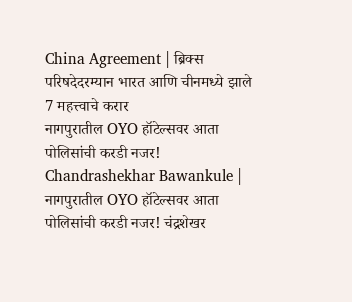China Agreement | ब्रिक्स परिषदेदरम्यान भारत आणि चीनमध्ये झाले 7 महत्त्वाचे करार
नागपुरातील OYO हॉटेल्सवर आता पोलिसांची करडी नजर!
Chandrashekhar Bawankule | नागपुरातील OYO हॉटेल्सवर आता पोलिसांची करडी नजर! चंद्रशेखर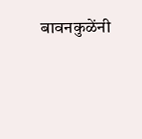बावनकुळेंनी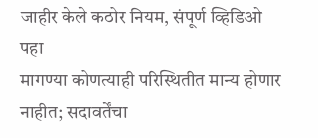जाहीर केले कठोर नियम, संपूर्ण व्हिडिओ पहा
मागण्या कोणत्याही परिस्थितीत मान्य होणार नाहीत; सदावर्तेंचा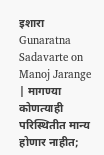इशारा
Gunaratna Sadavarte on Manoj Jarange | मागण्या कोणत्याही परिस्थितीत मान्य होणार नाहीत;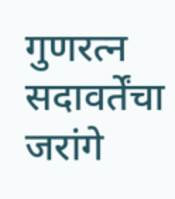गुणरत्न सदावर्तेंचा जरांगे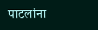पाटलांना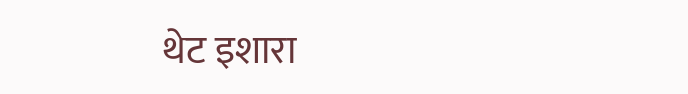थेट इशारा